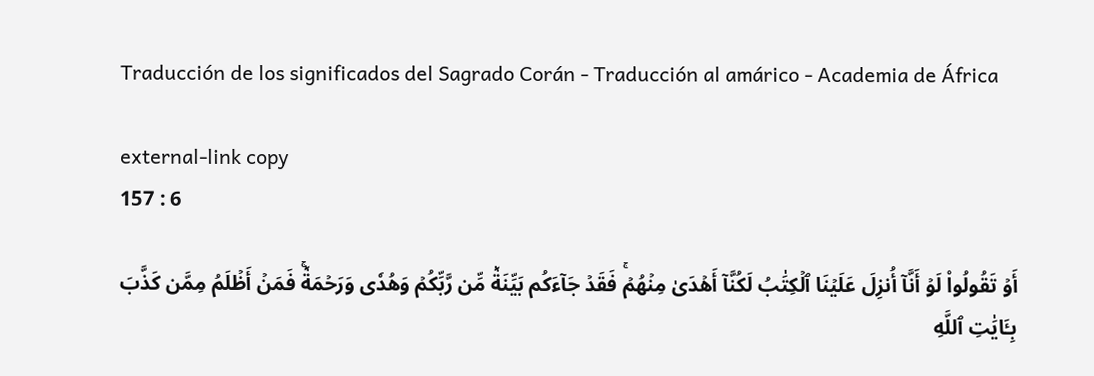Traducción de los significados del Sagrado Corán - Traducción al amárico - Academia de África

external-link copy
157 : 6

أَوۡ تَقُولُواْ لَوۡ أَنَّآ أُنزِلَ عَلَيۡنَا ٱلۡكِتَٰبُ لَكُنَّآ أَهۡدَىٰ مِنۡهُمۡۚ فَقَدۡ جَآءَكُم بَيِّنَةٞ مِّن رَّبِّكُمۡ وَهُدٗى وَرَحۡمَةٞۚ فَمَنۡ أَظۡلَمُ مِمَّن كَذَّبَ بِـَٔايَٰتِ ٱللَّهِ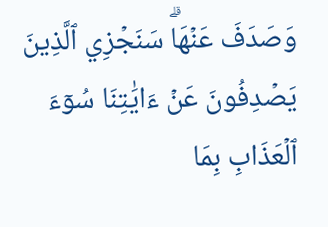وَصَدَفَ عَنۡهَاۗ سَنَجۡزِي ٱلَّذِينَ يَصۡدِفُونَ عَنۡ ءَايَٰتِنَا سُوٓءَ ٱلۡعَذَابِ بِمَا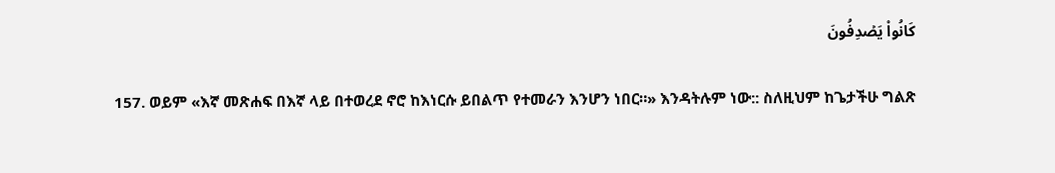كَانُواْ يَصۡدِفُونَ

157. ወይም «እኛ መጽሐፍ በእኛ ላይ በተወረደ ኖሮ ከእነርሱ ይበልጥ የተመራን እንሆን ነበር።» እንዳትሉም ነው:: ስለዚህም ከጌታችሁ ግልጽ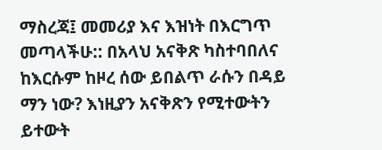ማስረጃ፤ መመሪያ እና እዝነት በእርግጥ መጣላችሁ:: በአላህ አናቅጽ ካስተባበለና ከእርሱም ከዞረ ሰው ይበልጥ ራሱን በዳይ ማን ነው? እነዚያን አናቅጽን የሚተውትን ይተውት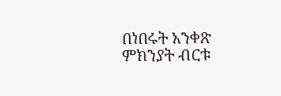በነበሩት አንቀጽ ምክንያት ብርቱ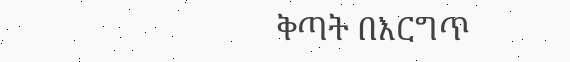ቅጣት በእርግጥ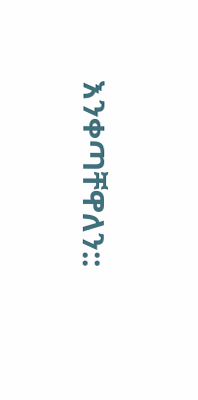እንቀጣቸዋለን::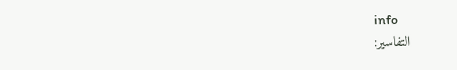info
التفاسير: